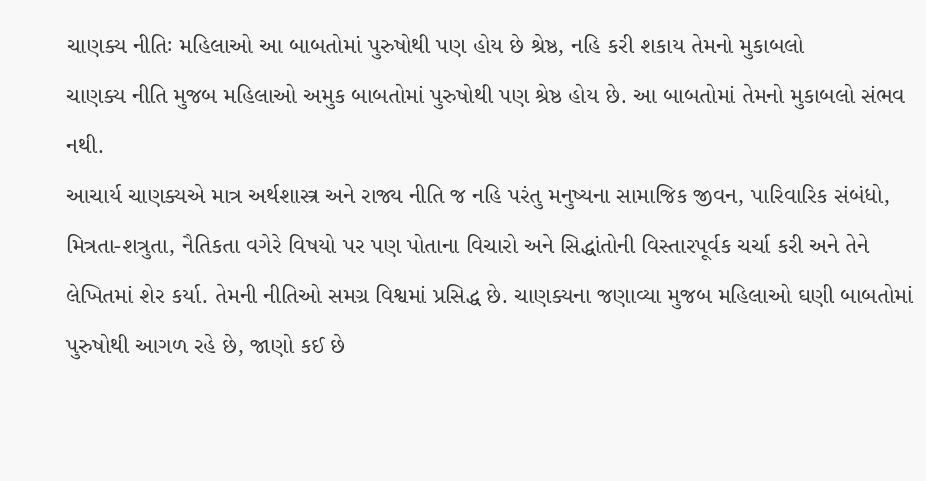ચાણક્ય નીતિઃ મહિલાઓ આ બાબતોમાં પુરુષોથી પણ હોય છે શ્રેષ્ઠ, નહિ કરી શકાય તેમનો મુકાબલો
ચાણક્ય નીતિ મુજબ મહિલાઓ અમુક બાબતોમાં પુરુષોથી પણ શ્રેષ્ઠ હોય છે. આ બાબતોમાં તેમનો મુકાબલો સંભવ નથી.
આચાર્ય ચાણક્યએ માત્ર અર્થશાસ્ત્ર અને રાજ્ય નીતિ જ નહિ પરંતુ મનુષ્યના સામાજિક જીવન, પારિવારિક સંબંધો, મિત્રતા-શત્રુતા, નૈતિકતા વગેરે વિષયો પર પણ પોતાના વિચારો અને સિદ્ધાંતોની વિસ્તારપૂર્વક ચર્ચા કરી અને તેને લેખિતમાં શેર કર્યા. તેમની નીતિઓ સમગ્ર વિશ્વમાં પ્રસિદ્ધ છે. ચાણક્યના જણાવ્યા મુજબ મહિલાઓ ઘણી બાબતોમાં પુરુષોથી આગળ રહે છે, જાણો કઈ છે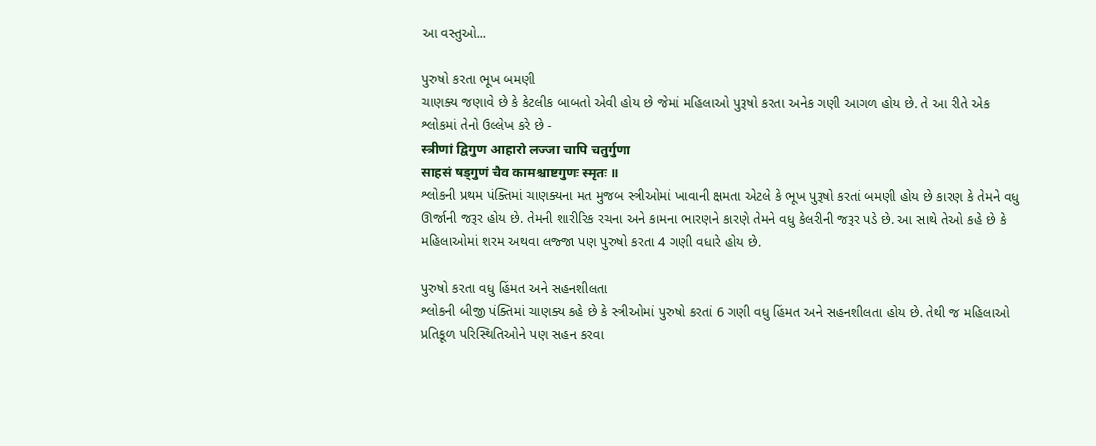આ વસ્તુઓ...

પુરુષો કરતા ભૂખ બમણી
ચાણક્ય જણાવે છે કે કેટલીક બાબતો એવી હોય છે જેમાં મહિલાઓ પુરૂષો કરતા અનેક ગણી આગળ હોય છે. તે આ રીતે એક શ્લોકમાં તેનો ઉલ્લેખ કરે છે -
स्त्रीणां द्विगुण आहारो लज्जा चापि चतुर्गुणा
साहसं षड्गुणं चैव कामश्चाष्टगुणः स्मृतः ॥
શ્લોકની પ્રથમ પંક્તિમાં ચાણક્યના મત મુજબ સ્ત્રીઓમાં ખાવાની ક્ષમતા એટલે કે ભૂખ પુરૂષો કરતાં બમણી હોય છે કારણ કે તેમને વધુ ઊર્જાની જરૂર હોય છે. તેમની શારીરિક રચના અને કામના ભારણને કારણે તેમને વધુ કેલરીની જરૂર પડે છે. આ સાથે તેઓ કહે છે કે મહિલાઓમાં શરમ અથવા લજ્જા પણ પુરુષો કરતા 4 ગણી વધારે હોય છે.

પુરુષો કરતા વધુ હિંમત અને સહનશીલતા
શ્લોકની બીજી પંક્તિમાં ચાણક્ય કહે છે કે સ્ત્રીઓમાં પુરુષો કરતાં 6 ગણી વધુ હિંમત અને સહનશીલતા હોય છે. તેથી જ મહિલાઓ પ્રતિકૂળ પરિસ્થિતિઓને પણ સહન કરવા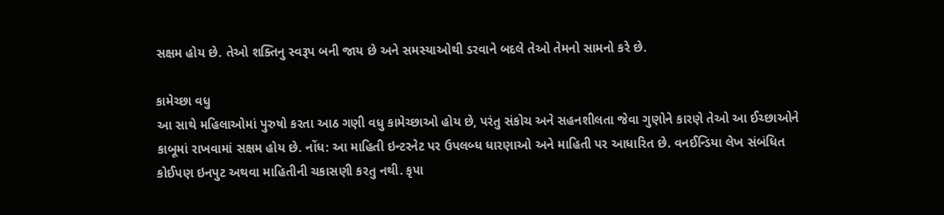સક્ષમ હોય છે. તેઓ શક્તિનુ સ્વરૂપ બની જાય છે અને સમસ્યાઓથી ડરવાને બદલે તેઓ તેમનો સામનો કરે છે.

કામેચ્છા વધુ
આ સાથે મહિલાઓમાં પુરુષો કરતા આઠ ગણી વધુ કામેચ્છાઓ હોય છે, પરંતુ સંકોચ અને સહનશીલતા જેવા ગુણોને કારણે તેઓ આ ઈચ્છાઓને કાબૂમાં રાખવામાં સક્ષમ હોય છે. નોંધ: આ માહિતી ઇન્ટરનેટ પર ઉપલબ્ધ ધારણાઓ અને માહિતી પર આધારિત છે. વનઈન્ડિયા લેખ સંબંધિત કોઈપણ ઇનપુટ અથવા માહિતીની ચકાસણી કરતુ નથી. કૃપા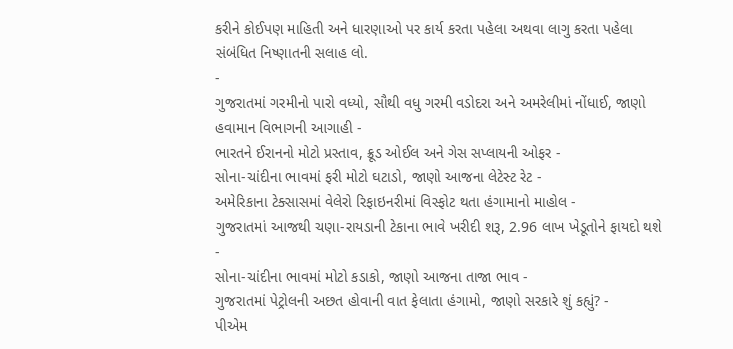કરીને કોઈપણ માહિતી અને ધારણાઓ પર કાર્ય કરતા પહેલા અથવા લાગુ કરતા પહેલા સંબંધિત નિષ્ણાતની સલાહ લો.
-
ગુજરાતમાં ગરમીનો પારો વધ્યો, સૌથી વધુ ગરમી વડોદરા અને અમરેલીમાં નોંધાઈ, જાણો હવામાન વિભાગની આગાહી -
ભારતને ઈરાનનો મોટો પ્રસ્તાવ, ક્રૂડ ઓઈલ અને ગેસ સપ્લાયની ઓફર -
સોના-ચાંદીના ભાવમાં ફરી મોટો ઘટાડો, જાણો આજના લેટેસ્ટ રેટ -
અમેરિકાના ટેક્સાસમાં વેલેરો રિફાઇનરીમાં વિસ્ફોટ થતા હંગામાનો માહોલ -
ગુજરાતમાં આજથી ચણા-રાયડાની ટેકાના ભાવે ખરીદી શરૂ, 2.96 લાખ ખેડૂતોને ફાયદો થશે -
સોના-ચાંદીના ભાવમાં મોટો કડાકો, જાણો આજના તાજા ભાવ -
ગુજરાતમાં પેટ્રોલની અછત હોવાની વાત ફેલાતા હંગામો, જાણો સરકારે શું કહ્યું? -
પીએમ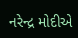નરેન્દ્ર મોદીએ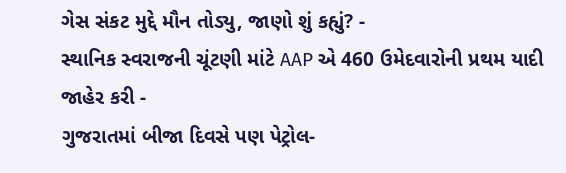ગેસ સંકટ મુદ્દે મૌન તોડ્યુ, જાણો શું કહ્યું? -
સ્થાનિક સ્વરાજની ચૂંટણી માંટે AAP એ 460 ઉમેદવારોની પ્રથમ યાદી જાહેર કરી -
ગુજરાતમાં બીજા દિવસે પણ પેટ્રોલ-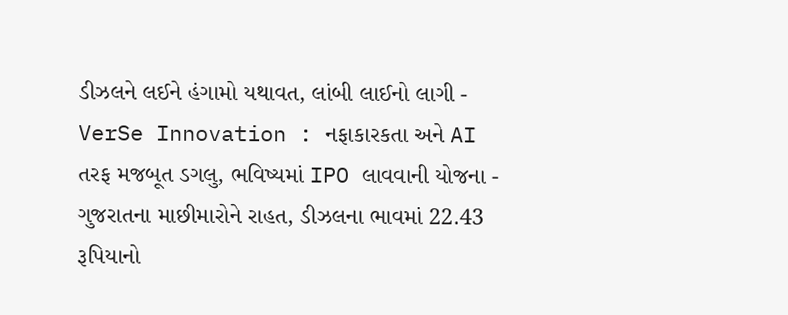ડીઝલને લઈને હંગામો યથાવત, લાંબી લાઈનો લાગી -
VerSe Innovation : નફાકારકતા અને AI તરફ મજબૂત ડગલુ, ભવિષ્યમાં IPO લાવવાની યોજના -
ગુજરાતના માછીમારોને રાહત, ડીઝલના ભાવમાં 22.43 રૂપિયાનો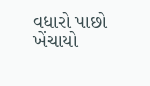વધારો પાછો ખેંચાયો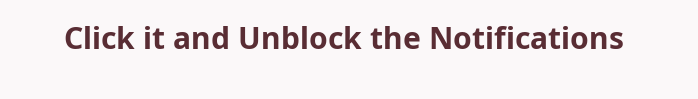Click it and Unblock the Notifications